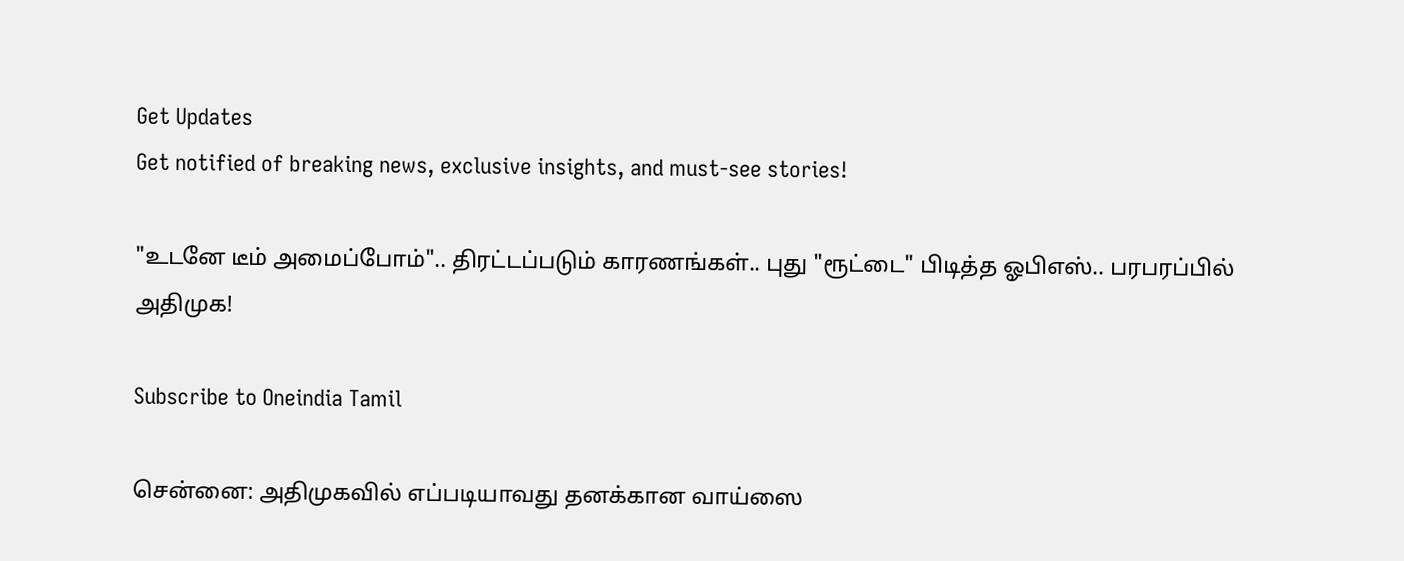Get Updates
Get notified of breaking news, exclusive insights, and must-see stories!

"உடனே டீம் அமைப்போம்".. திரட்டப்படும் காரணங்கள்.. புது "ரூட்டை" பிடித்த ஓபிஎஸ்.. பரபரப்பில் அதிமுக!

Subscribe to Oneindia Tamil

சென்னை: அதிமுகவில் எப்படியாவது தனக்கான வாய்ஸை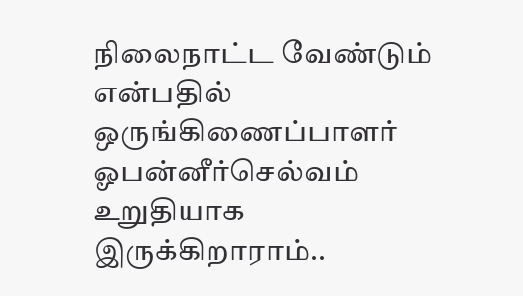நிலைநாட்ட வேண்டும் என்பதில் ஒருங்கிணைப்பாளர் ஓபன்னீர்செல்வம் உறுதியாக இருக்கிறாராம்..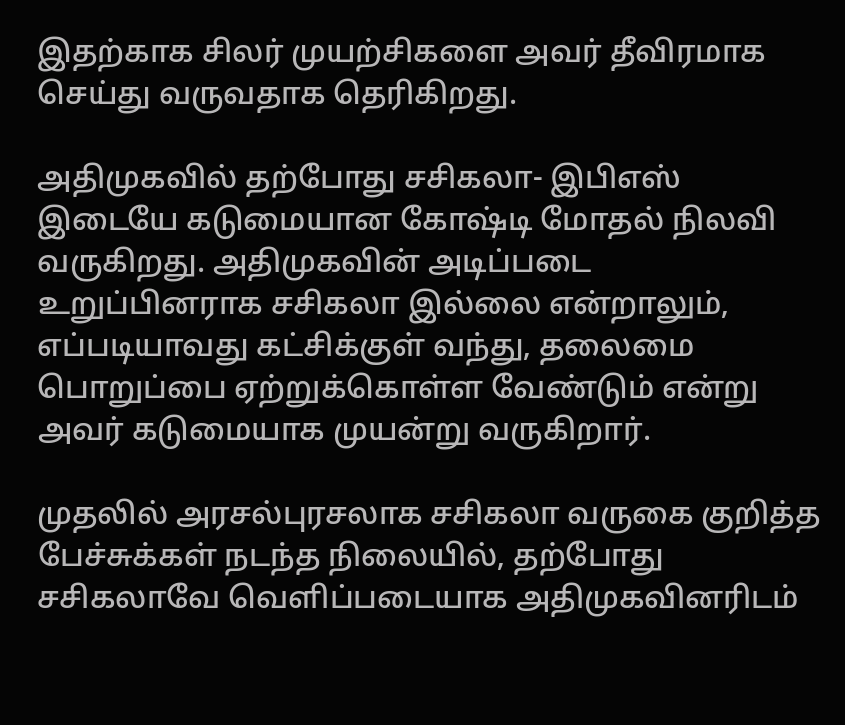இதற்காக சிலர் முயற்சிகளை அவர் தீவிரமாக செய்து வருவதாக தெரிகிறது.

அதிமுகவில் தற்போது சசிகலா- இபிஎஸ் இடையே கடுமையான கோஷ்டி மோதல் நிலவி வருகிறது. அதிமுகவின் அடிப்படை உறுப்பினராக சசிகலா இல்லை என்றாலும், எப்படியாவது கட்சிக்குள் வந்து, தலைமை பொறுப்பை ஏற்றுக்கொள்ள வேண்டும் என்று அவர் கடுமையாக முயன்று வருகிறார்.

முதலில் அரசல்புரசலாக சசிகலா வருகை குறித்த பேச்சுக்கள் நடந்த நிலையில், தற்போது சசிகலாவே வெளிப்படையாக அதிமுகவினரிடம்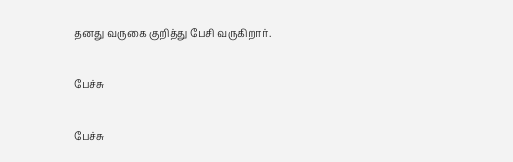தனது வருகை குறித்து பேசி வருகிறார்.

பேச்சு

பேச்சு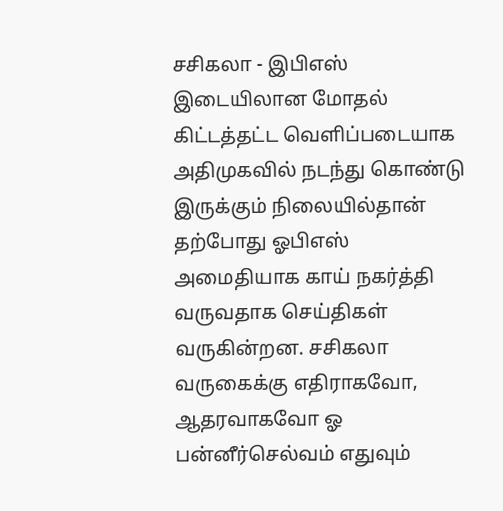சசிகலா - இபிஎஸ் இடையிலான மோதல் கிட்டத்தட்ட வெளிப்படையாக அதிமுகவில் நடந்து கொண்டு இருக்கும் நிலையில்தான் தற்போது ஓபிஎஸ் அமைதியாக காய் நகர்த்தி வருவதாக செய்திகள் வருகின்றன. சசிகலா வருகைக்கு எதிராகவோ, ஆதரவாகவோ ஓ பன்னீர்செல்வம் எதுவும்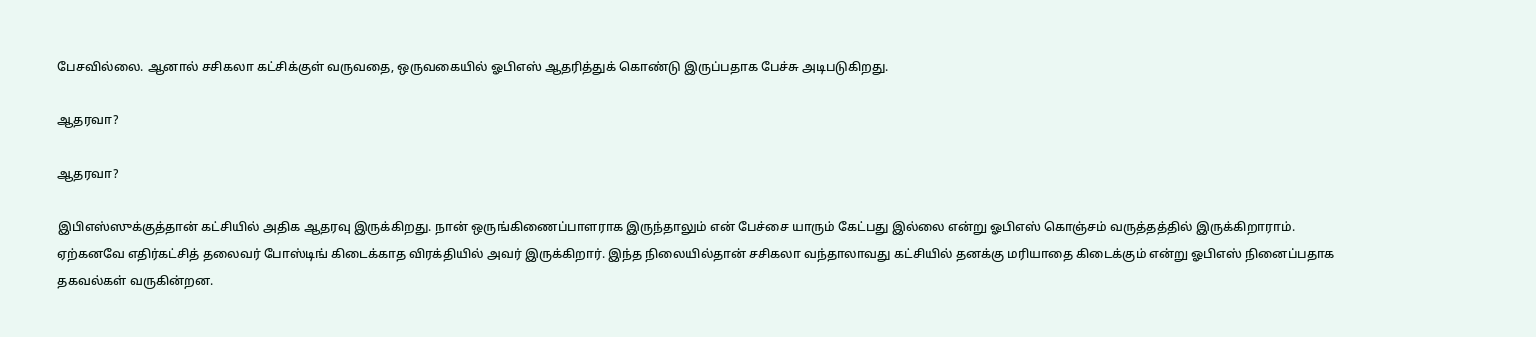பேசவில்லை. ஆனால் சசிகலா கட்சிக்குள் வருவதை, ஒருவகையில் ஓபிஎஸ் ஆதரித்துக் கொண்டு இருப்பதாக பேச்சு அடிபடுகிறது.

ஆதரவா?

ஆதரவா?

இபிஎஸ்ஸுக்குத்தான் கட்சியில் அதிக ஆதரவு இருக்கிறது. நான் ஒருங்கிணைப்பாளராக இருந்தாலும் என் பேச்சை யாரும் கேட்பது இல்லை என்று ஓபிஎஸ் கொஞ்சம் வருத்தத்தில் இருக்கிறாராம். ஏற்கனவே எதிர்கட்சித் தலைவர் போஸ்டிங் கிடைக்காத விரக்தியில் அவர் இருக்கிறார். இந்த நிலையில்தான் சசிகலா வந்தாலாவது கட்சியில் தனக்கு மரியாதை கிடைக்கும் என்று ஓபிஎஸ் நினைப்பதாக தகவல்கள் வருகின்றன.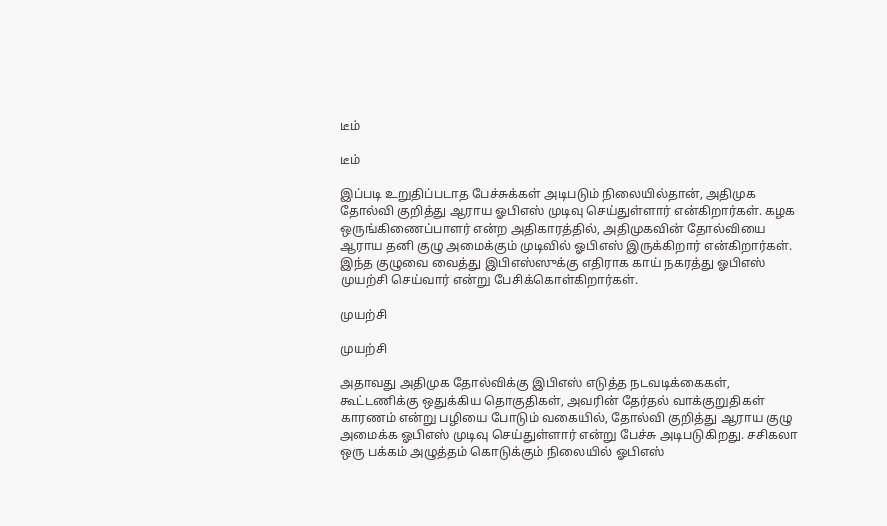டீம்

டீம்

இப்படி உறுதிப்படாத பேச்சுக்கள் அடிபடும் நிலையில்தான், அதிமுக தோல்வி குறித்து ஆராய ஓபிஎஸ் முடிவு செய்துள்ளார் என்கிறார்கள். கழக ஒருங்கிணைப்பாளர் என்ற அதிகாரத்தில், அதிமுகவின் தோல்வியை ஆராய தனி குழு அமைக்கும் முடிவில் ஓபிஎஸ் இருக்கிறார் என்கிறார்கள். இந்த குழுவை வைத்து இபிஎஸ்ஸுக்கு எதிராக காய் நகரத்து ஓபிஎஸ் முயற்சி செய்வார் என்று பேசிக்கொள்கிறார்கள்.

முயற்சி

முயற்சி

அதாவது அதிமுக தோல்விக்கு இபிஎஸ் எடுத்த நடவடிக்கைகள், கூட்டணிக்கு ஒதுக்கிய தொகுதிகள், அவரின் தேர்தல் வாக்குறுதிகள் காரணம் என்று பழியை போடும் வகையில், தோல்வி குறித்து ஆராய குழு அமைக்க ஓபிஎஸ் முடிவு செய்துள்ளார் என்று பேச்சு அடிபடுகிறது. சசிகலா ஒரு பக்கம் அழுத்தம் கொடுக்கும் நிலையில் ஓபிஎஸ்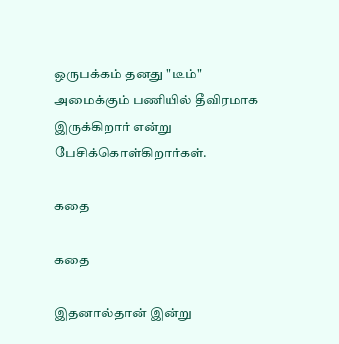ஒருபக்கம் தனது "டீம்" அமைக்கும் பணியில் தீவிரமாக இருக்கிறார் என்று பேசிக்கொள்கிறார்கள்.

கதை

கதை

இதனால்தான் இன்று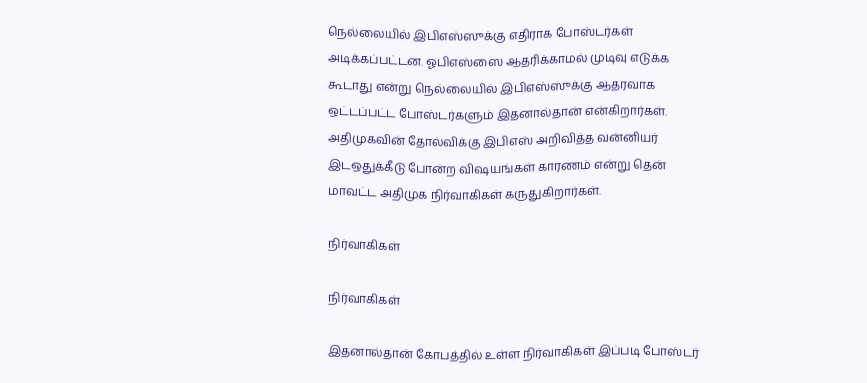நெல்லையில் இபிஎஸ்ஸுக்கு எதிராக போஸ்டர்கள் அடிக்கப்பட்டன. ஓபிஎஸ்ஸை ஆதரிக்காமல் முடிவு எடுக்க கூடாது என்று நெல்லையில் இபிஎஸ்ஸுக்கு ஆதரவாக ஒட்டப்பட்ட போஸ்டர்களும் இதனால்தான் என்கிறார்கள். அதிமுகவின் தோல்விக்கு இபிஎஸ் அறிவித்த வன்னியர் இடஒதுக்கீடு போன்ற விஷயங்கள் காரணம் என்று தென் மாவட்ட அதிமுக நிர்வாகிகள் கருதுகிறார்கள்.

நிர்வாகிகள்

நிர்வாகிகள்

இதனால்தான் கோபத்தில் உள்ள நிர்வாகிகள் இப்படி போஸ்டர்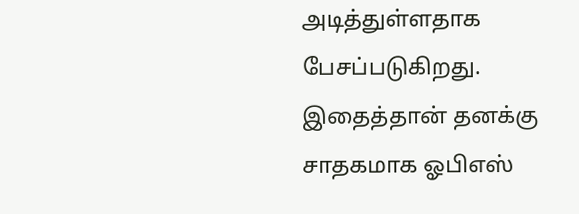அடித்துள்ளதாக பேசப்படுகிறது. இதைத்தான் தனக்கு சாதகமாக ஓபிஎஸ்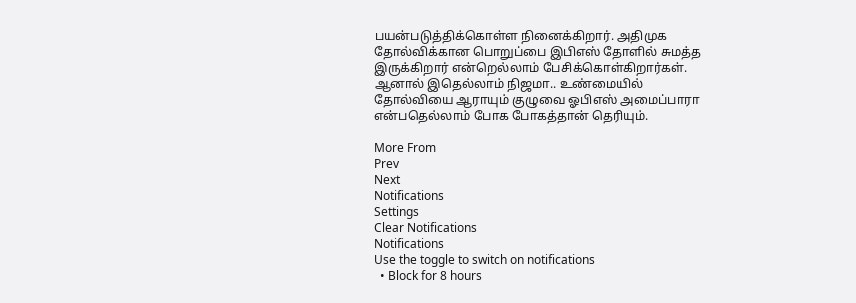பயன்படுத்திக்கொள்ள நினைக்கிறார். அதிமுக தோல்விக்கான பொறுப்பை இபிஎஸ் தோளில் சுமத்த இருக்கிறார் என்றெல்லாம் பேசிக்கொள்கிறார்கள். ஆனால் இதெல்லாம் நிஜமா.. உண்மையில் தோல்வியை ஆராயும் குழுவை ஓபிஎஸ் அமைப்பாரா என்பதெல்லாம் போக போகத்தான் தெரியும்.

More From
Prev
Next
Notifications
Settings
Clear Notifications
Notifications
Use the toggle to switch on notifications
  • Block for 8 hours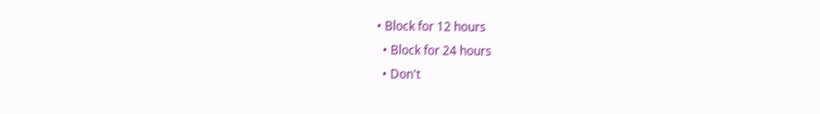• Block for 12 hours
  • Block for 24 hours
  • Don't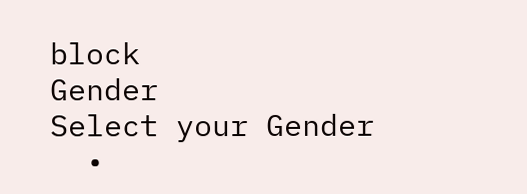block
Gender
Select your Gender
  •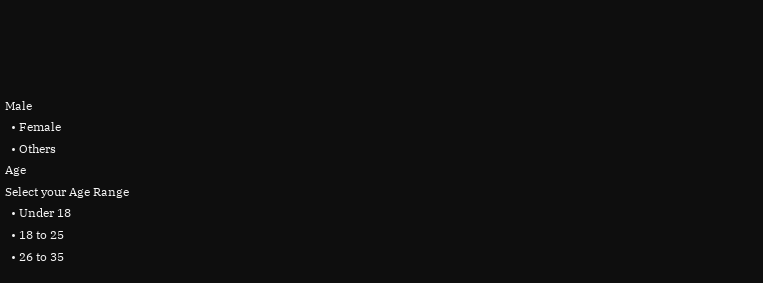Male
  • Female
  • Others
Age
Select your Age Range
  • Under 18
  • 18 to 25
  • 26 to 35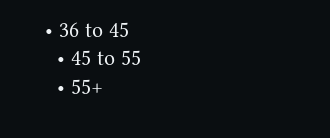• 36 to 45
  • 45 to 55
  • 55+